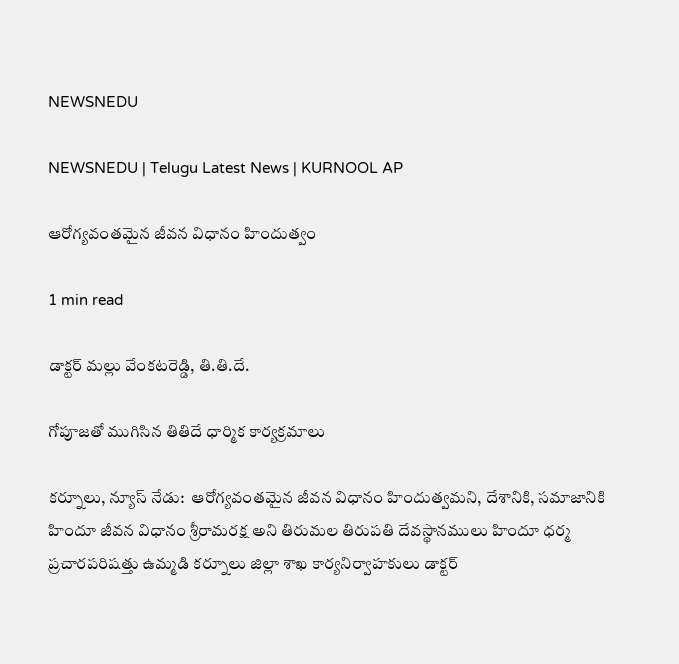NEWSNEDU

NEWSNEDU | Telugu Latest News | KURNOOL AP

ఆరోగ్యవంతమైన జీవన విధానం హిందుత్వం

1 min read

డాక్టర్ మల్లు వేంకటరెడ్డి, తి.తి.దే.

గోపూజతో ముగిసిన తితిదే ధార్మిక కార్యక్రమాలు

కర్నూలు, న్యూస్ నేడు:  ఆరోగ్యవంతమైన జీవన విధానం హిందుత్వమని, దేశానికి, సమాజానికి హిందూ జీవన విధానం శ్రీరామరక్ష అని తిరుమల తిరుపతి దేవస్థానములు హిందూ ధర్మ ప్రచారపరిషత్తు ఉమ్మడి కర్నూలు జిల్లా శాఖ కార్యనిర్వాహకులు డాక్టర్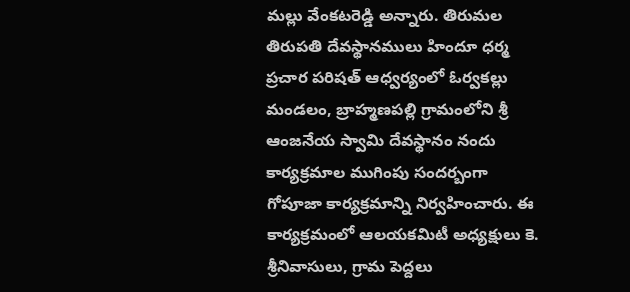మల్లు వేంకటరెడ్డి అన్నారు. తిరుమల తిరుపతి దేవస్థానములు హిందూ ధర్మ ప్రచార పరిషత్ ఆధ్వర్యంలో ఓర్వకల్లు మండలం, బ్రాహ్మణపల్లి గ్రామంలోని శ్రీ ఆంజనేయ స్వామి దేవస్థానం నందు కార్యక్రమాల ముగింపు సందర్బంగా గోపూజా కార్యక్రమాన్ని నిర్వహించారు. ఈ కార్యక్రమంలో ఆలయకమిటీ అధ్యక్షులు కె. శ్రీనివాసులు, గ్రామ పెద్దలు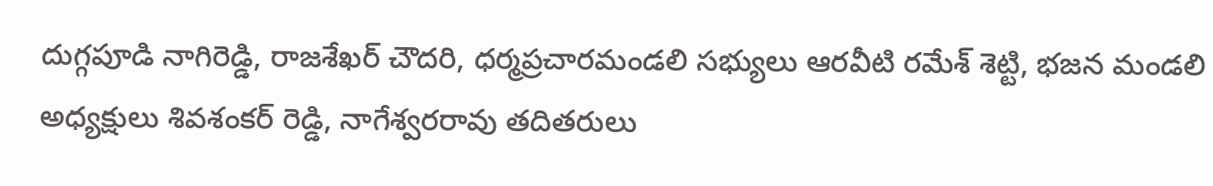దుగ్గపూడి నాగిరెడ్డి, రాజశేఖర్ చౌదరి, ధర్మప్రచారమండలి సభ్యులు ఆరవీటి రమేశ్ శెట్టి, భజన మండలి అధ్యక్షులు శివశంకర్ రెడ్డి, నాగేశ్వరరావు తదితరులు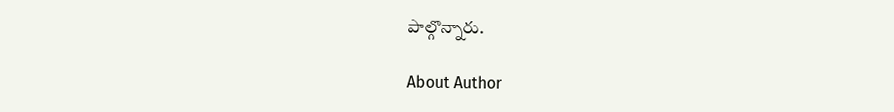పాల్గొన్నారు.

About Author